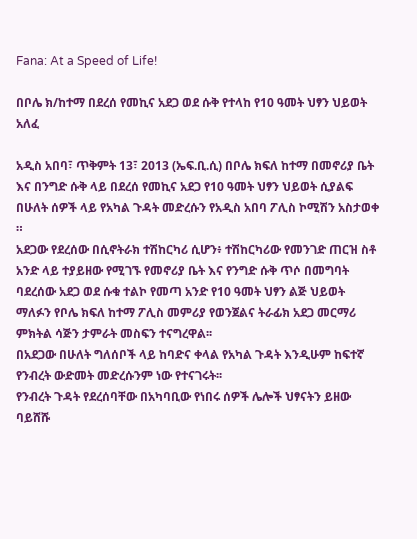Fana: At a Speed of Life!

በቦሌ ክ/ከተማ በደረሰ የመኪና አደጋ ወደ ሱቅ የተላከ የ10 ዓመት ህፃን ህይወት አለፈ

አዲስ አበባ፣ ጥቅምት 13፣ 2013 (ኤፍ.ቢ.ሲ) በቦሌ ክፍለ ከተማ በመኖሪያ ቤት እና በንግድ ሱቅ ላይ በደረሰ የመኪና አደጋ የ10 ዓመት ህፃን ህይወት ሲያልፍ በሁለት ሰዎች ላይ የአካል ጉዳት መድረሱን የአዲስ አበባ ፖሊስ ኮሚሽን አስታወቀ ።
አደጋው የደረሰው በሲኖትራክ ተሽከርካሪ ሲሆን፥ ተሽከርካሪው የመንገድ ጠርዝ ስቶ አንድ ላይ ተያይዘው የሚገኙ የመኖሪያ ቤት እና የንግድ ሱቅ ጥሶ በመግባት ባደረሰው አደጋ ወደ ሱቁ ተልኮ የመጣ አንድ የ10 ዓመት ህፃን ልጅ ህይወት ማለፉን የቦሌ ክፍለ ከተማ ፖሊስ መምሪያ የወንጀልና ትራፊክ አደጋ መርማሪ ምክትል ሳጅን ታምራት መስፍን ተናግረዋል፡፡
በአደጋው በሁለት ግለሰቦች ላይ ከባድና ቀላል የአካል ጉዳት እንዲሁም ከፍተኛ የንብረት ውድመት መድረሱንም ነው የተናገሩት፡፡
የንብረት ጉዳት የደረሰባቸው በአካባቢው የነበሩ ሰዎች ሌሎች ህፃናትን ይዘው ባይሸሹ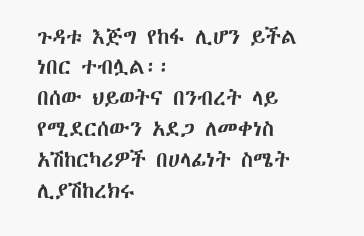ጉዳቱ እጅግ የከፋ ሊሆን ይችል ነበር ተብሏል፡፡
በሰው ህይወትና በንብረት ላይ የሚደርሰውን አደጋ ለመቀነስ አሽከርካሪዎች በሀላፊነት ስሜት ሊያሽከረክሩ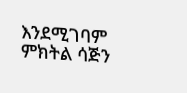እንደሚገባም ምክትል ሳጅን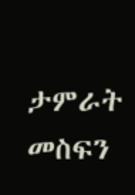ታምራት መስፍን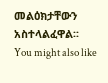መልዕክታቸውን አስተላልፈዋል፡፡
You might also like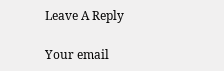Leave A Reply

Your email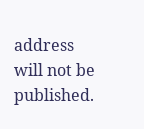address will not be published.